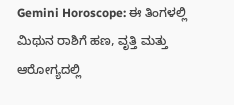Gemini Horoscope: ಈ ತಿಂಗಳಲ್ಲಿ ಮಿಥುನ ರಾಶಿಗೆ ಹಣ, ವೃತ್ತಿ ಮತ್ತು ಆರೋಗ್ಯದಲ್ಲಿ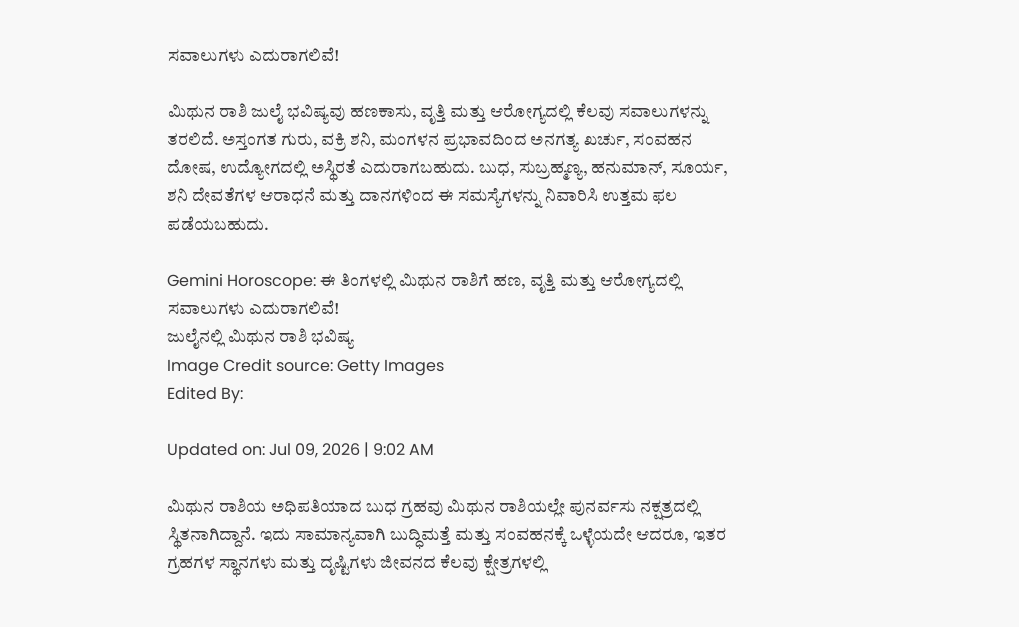ಸವಾಲುಗಳು ಎದುರಾಗಲಿವೆ!

ಮಿಥುನ ರಾಶಿ ಜುಲೈ ಭವಿಷ್ಯವು ಹಣಕಾಸು, ವೃತ್ತಿ ಮತ್ತು ಆರೋಗ್ಯದಲ್ಲಿ ಕೆಲವು ಸವಾಲುಗಳನ್ನು ತರಲಿದೆ. ಅಸ್ತಂಗತ ಗುರು, ವಕ್ರಿ ಶನಿ, ಮಂಗಳನ ಪ್ರಭಾವದಿಂದ ಅನಗತ್ಯ ಖರ್ಚು, ಸಂವಹನ ದೋಷ, ಉದ್ಯೋಗದಲ್ಲಿ ಅಸ್ಥಿರತೆ ಎದುರಾಗಬಹುದು. ಬುಧ, ಸುಬ್ರಹ್ಮಣ್ಯ, ಹನುಮಾನ್, ಸೂರ್ಯ, ಶನಿ ದೇವತೆಗಳ ಆರಾಧನೆ ಮತ್ತು ದಾನಗಳಿಂದ ಈ ಸಮಸ್ಯೆಗಳನ್ನು ನಿವಾರಿಸಿ ಉತ್ತಮ ಫಲ ಪಡೆಯಬಹುದು.

Gemini Horoscope: ಈ ತಿಂಗಳಲ್ಲಿ ಮಿಥುನ ರಾಶಿಗೆ ಹಣ, ವೃತ್ತಿ ಮತ್ತು ಆರೋಗ್ಯದಲ್ಲಿ ಸವಾಲುಗಳು ಎದುರಾಗಲಿವೆ!
ಜುಲೈನಲ್ಲಿ ಮಿಥುನ ರಾಶಿ ಭವಿಷ್ಯ
Image Credit source: Getty Images
Edited By:

Updated on: Jul 09, 2026 | 9:02 AM

ಮಿಥುನ ರಾಶಿಯ ಅಧಿಪತಿಯಾದ ಬುಧ ಗ್ರಹವು ಮಿಥುನ ರಾಶಿಯಲ್ಲೇ ಪುನರ್ವಸು ನಕ್ಷತ್ರದಲ್ಲಿ ಸ್ಥಿತನಾಗಿದ್ದಾನೆ. ಇದು ಸಾಮಾನ್ಯವಾಗಿ ಬುದ್ಧಿಮತ್ತೆ ಮತ್ತು ಸಂವಹನಕ್ಕೆ ಒಳ್ಳೆಯದೇ ಆದರೂ, ಇತರ ಗ್ರಹಗಳ ಸ್ಥಾನಗಳು ಮತ್ತು ದೃಷ್ಟಿಗಳು ಜೀವನದ ಕೆಲವು ಕ್ಷೇತ್ರಗಳಲ್ಲಿ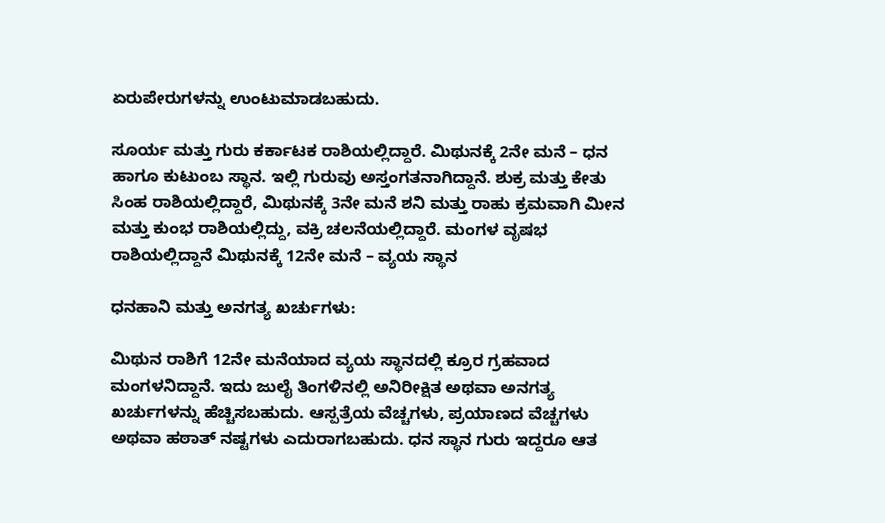ಏರುಪೇರುಗಳನ್ನು ಉಂಟುಮಾಡಬಹುದು.

ಸೂರ್ಯ ಮತ್ತು ಗುರು ಕರ್ಕಾಟಕ ರಾಶಿಯಲ್ಲಿದ್ದಾರೆ. ಮಿಥುನಕ್ಕೆ 2ನೇ ಮನೆ – ಧನ ಹಾಗೂ ಕುಟುಂಬ ಸ್ಥಾನ. ಇಲ್ಲಿ ಗುರುವು ಅಸ್ತಂಗತನಾಗಿದ್ದಾನೆ. ಶುಕ್ರ ಮತ್ತು ಕೇತು ಸಿಂಹ ರಾಶಿಯಲ್ಲಿದ್ದಾರೆ, ಮಿಥುನಕ್ಕೆ 3ನೇ ಮನೆ ಶನಿ ಮತ್ತು ರಾಹು ಕ್ರಮವಾಗಿ ಮೀನ ಮತ್ತು ಕುಂಭ ರಾಶಿಯಲ್ಲಿದ್ದು, ವಕ್ರಿ ಚಲನೆಯಲ್ಲಿದ್ದಾರೆ. ಮಂಗಳ ವೃಷಭ ರಾಶಿಯಲ್ಲಿದ್ದಾನೆ ಮಿಥುನಕ್ಕೆ 12ನೇ ಮನೆ – ವ್ಯಯ ಸ್ಥಾನ

ಧನಹಾನಿ ಮತ್ತು ಅನಗತ್ಯ ಖರ್ಚುಗಳು:

ಮಿಥುನ ರಾಶಿಗೆ 12ನೇ ಮನೆಯಾದ ವ್ಯಯ ಸ್ಥಾನದಲ್ಲಿ ಕ್ರೂರ ಗ್ರಹವಾದ ಮಂಗಳನಿದ್ದಾನೆ. ಇದು ಜುಲೈ ತಿಂಗಳಿನಲ್ಲಿ ಅನಿರೀಕ್ಷಿತ ಅಥವಾ ಅನಗತ್ಯ ಖರ್ಚುಗಳನ್ನು ಹೆಚ್ಚಿಸಬಹುದು. ಆಸ್ಪತ್ರೆಯ ವೆಚ್ಚಗಳು, ಪ್ರಯಾಣದ ವೆಚ್ಚಗಳು ಅಥವಾ ಹಠಾತ್ ನಷ್ಟಗಳು ಎದುರಾಗಬಹುದು. ಧನ ಸ್ಥಾನ ಗುರು ಇದ್ದರೂ ಆತ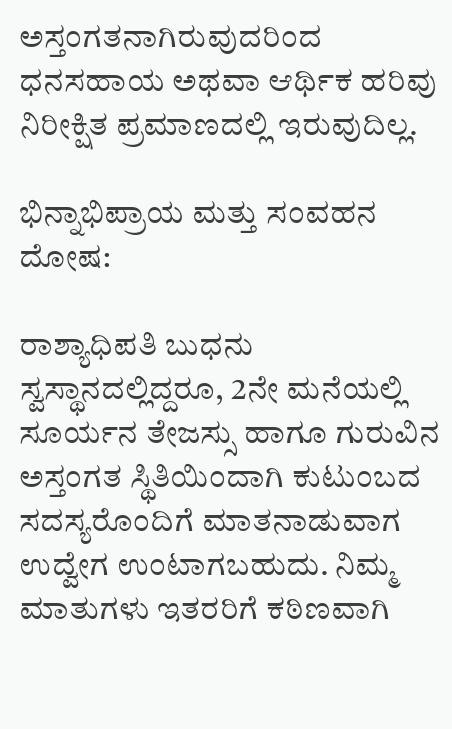ಅಸ್ತಂಗತನಾಗಿರುವುದರಿಂದ ಧನಸಹಾಯ ಅಥವಾ ಆರ್ಥಿಕ ಹರಿವು ನಿರೀಕ್ಷಿತ ಪ್ರಮಾಣದಲ್ಲಿ ಇರುವುದಿಲ್ಲ.

ಭಿನ್ನಾಭಿಪ್ರಾಯ ಮತ್ತು ಸಂವಹನ ದೋಷ:

ರಾಶ್ಯಾಧಿಪತಿ ಬುಧನು ಸ್ವಸ್ಥಾನದಲ್ಲಿದ್ದರೂ, 2ನೇ ಮನೆಯಲ್ಲಿ ಸೂರ್ಯನ ತೇಜಸ್ಸು ಹಾಗೂ ಗುರುವಿನ ಅಸ್ತಂಗತ ಸ್ಥಿತಿಯಿಂದಾಗಿ ಕುಟುಂಬದ ಸದಸ್ಯರೊಂದಿಗೆ ಮಾತನಾಡುವಾಗ ಉದ್ವೇಗ ಉಂಟಾಗಬಹುದು. ನಿಮ್ಮ ಮಾತುಗಳು ಇತರರಿಗೆ ಕಠಿಣವಾಗಿ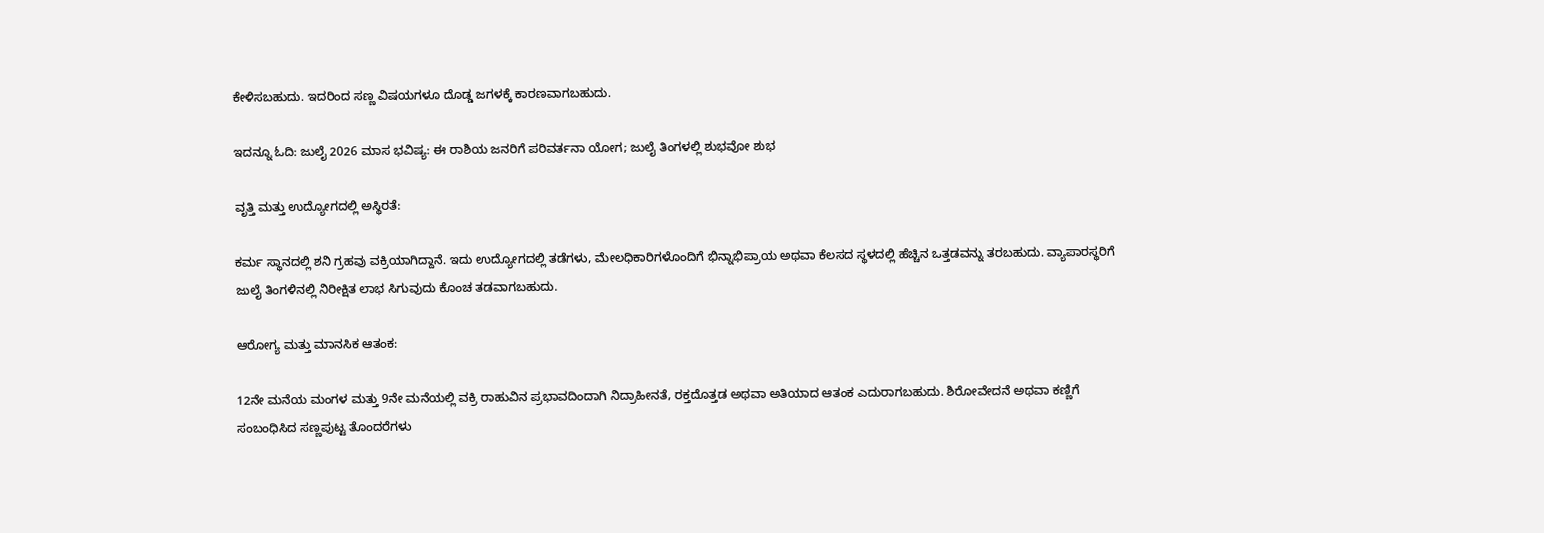ಕೇಳಿಸಬಹುದು. ಇದರಿಂದ ಸಣ್ಣ ವಿಷಯಗಳೂ ದೊಡ್ಡ ಜಗಳಕ್ಕೆ ಕಾರಣವಾಗಬಹುದು.

ಇದನ್ನೂ ಓದಿ: ಜುಲೈ 2026 ಮಾಸ ಭವಿಷ್ಯ: ಈ ರಾಶಿಯ ಜನರಿಗೆ ಪರಿವರ್ತನಾ ಯೋಗ; ಜುಲೈ ತಿಂಗಳಲ್ಲಿ ಶುಭವೋ ಶುಭ

ವೃತ್ತಿ ಮತ್ತು ಉದ್ಯೋಗದಲ್ಲಿ ಅಸ್ಥಿರತೆ:

ಕರ್ಮ ಸ್ಥಾನದಲ್ಲಿ ಶನಿ ಗ್ರಹವು ವಕ್ರಿಯಾಗಿದ್ದಾನೆ. ಇದು ಉದ್ಯೋಗದಲ್ಲಿ ತಡೆಗಳು, ಮೇಲಧಿಕಾರಿಗಳೊಂದಿಗೆ ಭಿನ್ನಾಭಿಪ್ರಾಯ ಅಥವಾ ಕೆಲಸದ ಸ್ಥಳದಲ್ಲಿ ಹೆಚ್ಚಿನ ಒತ್ತಡವನ್ನು ತರಬಹುದು. ವ್ಯಾಪಾರಸ್ಥರಿಗೆ ಜುಲೈ ತಿಂಗಳಿನಲ್ಲಿ ನಿರೀಕ್ಷಿತ ಲಾಭ ಸಿಗುವುದು ಕೊಂಚ ತಡವಾಗಬಹುದು.

ಆರೋಗ್ಯ ಮತ್ತು ಮಾನಸಿಕ ಆತಂಕ:

12ನೇ ಮನೆಯ ಮಂಗಳ ಮತ್ತು 9ನೇ ಮನೆಯಲ್ಲಿ ವಕ್ರಿ ರಾಹುವಿನ ಪ್ರಭಾವದಿಂದಾಗಿ ನಿದ್ರಾಹೀನತೆ, ರಕ್ತದೊತ್ತಡ ಅಥವಾ ಅತಿಯಾದ ಆತಂಕ ಎದುರಾಗಬಹುದು. ಶಿರೋವೇದನೆ ಅಥವಾ ಕಣ್ಣಿಗೆ ಸಂಬಂಧಿಸಿದ ಸಣ್ಣಪುಟ್ಟ ತೊಂದರೆಗಳು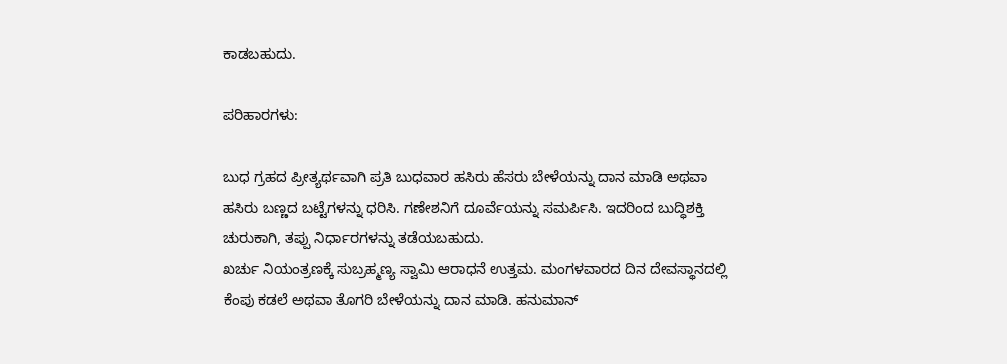ಕಾಡಬಹುದು.

ಪರಿಹಾರಗಳು:

ಬುಧ ಗ್ರಹದ ಪ್ರೀತ್ಯರ್ಥವಾಗಿ ಪ್ರತಿ ಬುಧವಾರ ಹಸಿರು ಹೆಸರು ಬೇಳೆಯನ್ನು ದಾನ ಮಾಡಿ ಅಥವಾ ಹಸಿರು ಬಣ್ಣದ ಬಟ್ಟೆಗಳನ್ನು ಧರಿಸಿ. ಗಣೇಶನಿಗೆ ದೂರ್ವೆಯನ್ನು ಸಮರ್ಪಿಸಿ. ಇದರಿಂದ ಬುದ್ಧಿಶಕ್ತಿ ಚುರುಕಾಗಿ, ತಪ್ಪು ನಿರ್ಧಾರಗಳನ್ನು ತಡೆಯಬಹುದು.
ಖರ್ಚು ನಿಯಂತ್ರಣಕ್ಕೆ ಸುಬ್ರಹ್ಮಣ್ಯ ಸ್ವಾಮಿ ಆರಾಧನೆ ಉತ್ತಮ. ಮಂಗಳವಾರದ ದಿನ ದೇವಸ್ಥಾನದಲ್ಲಿ ಕೆಂಪು ಕಡಲೆ ಅಥವಾ ತೊಗರಿ ಬೇಳೆಯನ್ನು ದಾನ ಮಾಡಿ. ಹನುಮಾನ್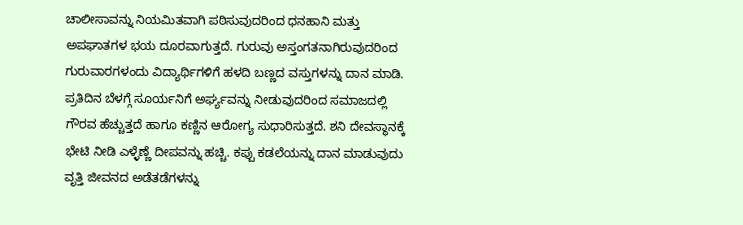ಚಾಲೀಸಾವನ್ನು ನಿಯಮಿತವಾಗಿ ಪಠಿಸುವುದರಿಂದ ಧನಹಾನಿ ಮತ್ತು ಅಪಘಾತಗಳ ಭಯ ದೂರವಾಗುತ್ತದೆ. ಗುರುವು ಅಸ್ತಂಗತನಾಗಿರುವುದರಿಂದ ಗುರುವಾರಗಳಂದು ವಿದ್ಯಾರ್ಥಿಗಳಿಗೆ ಹಳದಿ ಬಣ್ಣದ ವಸ್ತುಗಳನ್ನು ದಾನ ಮಾಡಿ. ಪ್ರತಿದಿನ ಬೆಳಗ್ಗೆ ಸೂರ್ಯನಿಗೆ ಅರ್ಘ್ಯವನ್ನು ನೀಡುವುದರಿಂದ ಸಮಾಜದಲ್ಲಿ ಗೌರವ ಹೆಚ್ಚುತ್ತದೆ ಹಾಗೂ ಕಣ್ಣಿನ ಆರೋಗ್ಯ ಸುಧಾರಿಸುತ್ತದೆ. ಶನಿ ದೇವಸ್ಥಾನಕ್ಕೆ ಭೇಟಿ ನೀಡಿ ಎಳ್ಳೆಣ್ಣೆ ದೀಪವನ್ನು ಹಚ್ಚಿ. ಕಪ್ಪು ಕಡಲೆಯನ್ನು ದಾನ ಮಾಡುವುದು ವೃತ್ತಿ ಜೀವನದ ಅಡೆತಡೆಗಳನ್ನು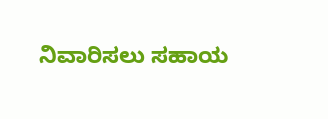ನಿವಾರಿಸಲು ಸಹಾಯ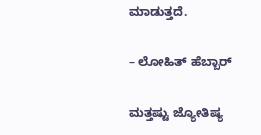ಮಾಡುತ್ತದೆ.

– ಲೋಹಿತ್ ಹೆಬ್ಬಾರ್

ಮತ್ತಷ್ಟು ಜ್ಯೋತಿಷ್ಯ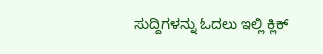ಸುದ್ದಿಗಳನ್ನು ಓದಲು ಇಲ್ಲಿ ಕ್ಲಿಕ್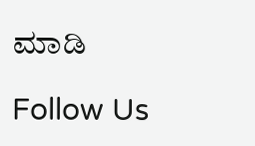ಮಾಡಿ

Follow Us